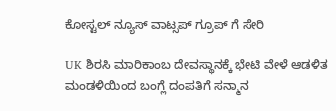ಕೋಸ್ಟಲ್ ನ್ಯೂಸ್ ವಾಟ್ಸಪ್ ಗ್ರೂಪ್ ಗೆ ಸೇರಿ

UK ಶಿರಸಿ ಮಾರಿಕಾಂಬ ದೇವಸ್ಥಾನಕ್ಕೆ ಭೇಟಿ ವೇಳೆ ಆಡಳಿತ ಮಂಡಳಿಯಿಂದ ಬಂಗ್ಲೆ ದಂಪತಿಗೆ ಸನ್ಮಾನ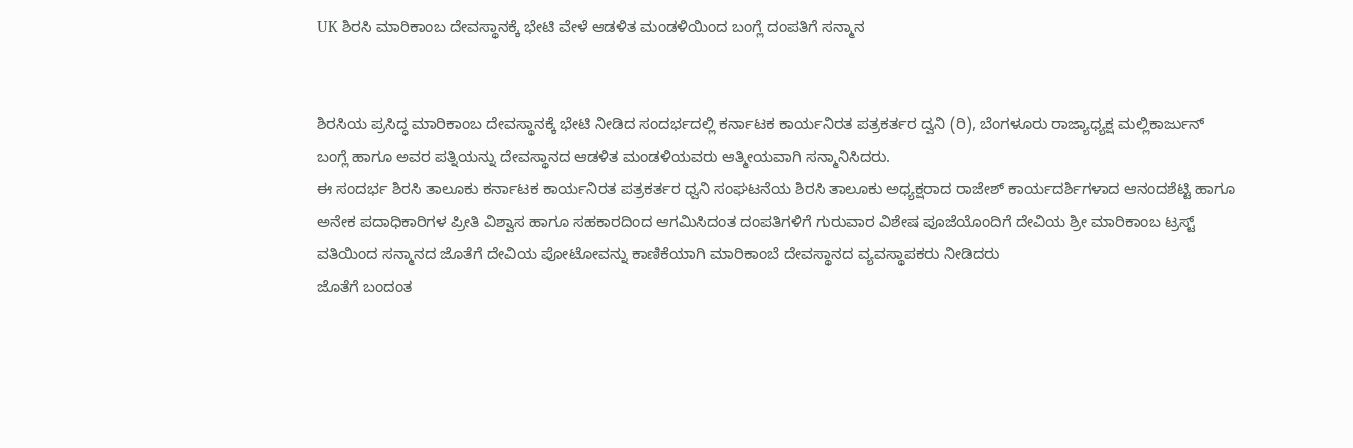UK ಶಿರಸಿ ಮಾರಿಕಾಂಬ ದೇವಸ್ಥಾನಕ್ಕೆ ಭೇಟಿ ವೇಳೆ ಆಡಳಿತ ಮಂಡಳಿಯಿಂದ ಬಂಗ್ಲೆ ದಂಪತಿಗೆ ಸನ್ಮಾನ


ಶಿರಸಿಯ ಪ್ರಸಿದ್ಧ ಮಾರಿಕಾಂಬ ದೇವಸ್ಥಾನಕ್ಕೆ ಭೇಟಿ ನೀಡಿದ ಸಂದರ್ಭದಲ್ಲಿ ಕರ್ನಾಟಕ ಕಾರ್ಯನಿರತ ಪತ್ರಕರ್ತರ ದ್ವನಿ (ರಿ), ಬೆಂಗಳೂರು ರಾಜ್ಯಾಧ್ಯಕ್ಷ ಮಲ್ಲಿಕಾರ್ಜುನ್ ಬಂಗ್ಲೆ ಹಾಗೂ ಅವರ ಪತ್ನಿಯನ್ನು ದೇವಸ್ಥಾನದ ಆಡಳಿತ ಮಂಡಳಿಯವರು ಆತ್ಮೀಯವಾಗಿ ಸನ್ಮಾನಿಸಿದರು.
ಈ ಸಂದರ್ಭ ಶಿರಸಿ ತಾಲೂಕು ಕರ್ನಾಟಕ ಕಾರ್ಯನಿರತ ಪತ್ರಕರ್ತರ ಧ್ವನಿ ಸಂಘಟನೆಯ ಶಿರಸಿ ತಾಲೂಕು ಅಧ್ಯಕ್ಷರಾದ ರಾಜೇಶ್ ಕಾರ್ಯದರ್ಶಿಗಳಾದ ಆನಂದಶೆಟ್ಟಿ ಹಾಗೂ ಅನೇಕ ಪದಾಧಿಕಾರಿಗಳ ಪ್ರೀತಿ ವಿಶ್ವಾಸ ಹಾಗೂ ಸಹಕಾರದಿಂದ ಆಗಮಿಸಿದಂತ ದಂಪತಿಗಳಿಗೆ ಗುರುವಾರ ವಿಶೇಷ ಪೂಜೆಯೊಂದಿಗೆ ದೇವಿಯ ಶ್ರೀ ಮಾರಿಕಾಂಬ ಟ್ರಸ್ಟ್ ವತಿಯಿಂದ ಸನ್ಮಾನದ ಜೊತೆಗೆ ದೇವಿಯ ಪೋಟೋವನ್ನು ಕಾಣಿಕೆಯಾಗಿ ಮಾರಿಕಾಂಬೆ ದೇವಸ್ಥಾನದ ವ್ಯವಸ್ಥಾಪಕರು ನೀಡಿದರು
ಜೊತೆಗೆ ಬಂದಂತ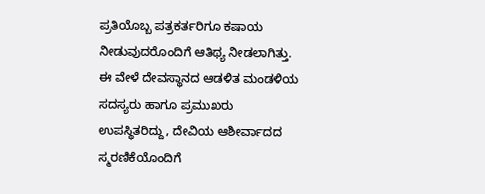ಪ್ರತಿಯೊಬ್ಬ ಪತ್ರಕರ್ತರಿಗೂ ಕಷಾಯ ನೀಡುವುದರೊಂದಿಗೆ ಆತಿಥ್ಯ ನೀಡಲಾಗಿತ್ತು.
ಈ ವೇಳೆ ದೇವಸ್ಥಾನದ ಆಡಳಿತ ಮಂಡಳಿಯ ಸದಸ್ಯರು ಹಾಗೂ ಪ್ರಮುಖರು ಉಪಸ್ಥಿತರಿದ್ದು, ದೇವಿಯ ಆಶೀರ್ವಾದದ ಸ್ಮರಣಿಕೆಯೊಂದಿಗೆ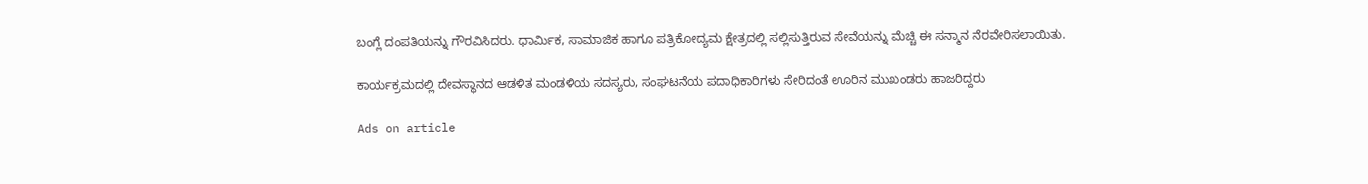ಬಂಗ್ಲೆ ದಂಪತಿಯನ್ನು ಗೌರವಿಸಿದರು. ಧಾರ್ಮಿಕ, ಸಾಮಾಜಿಕ ಹಾಗೂ ಪತ್ರಿಕೋದ್ಯಮ ಕ್ಷೇತ್ರದಲ್ಲಿ ಸಲ್ಲಿಸುತ್ತಿರುವ ಸೇವೆಯನ್ನು ಮೆಚ್ಚಿ ಈ ಸನ್ಮಾನ ನೆರವೇರಿಸಲಾಯಿತು.

ಕಾರ್ಯಕ್ರಮದಲ್ಲಿ ದೇವಸ್ಥಾನದ ಆಡಳಿತ ಮಂಡಳಿಯ ಸದಸ್ಯರು, ಸಂಘಟನೆಯ ಪದಾಧಿಕಾರಿಗಳು ಸೇರಿದಂತೆ ಊರಿನ ಮುಖಂಡರು ಹಾಜರಿದ್ದರು

Ads on article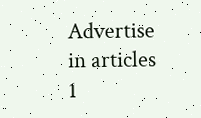Advertise in articles 1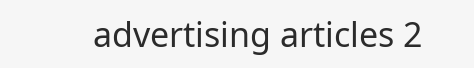advertising articles 2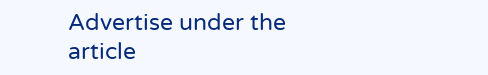Advertise under the article